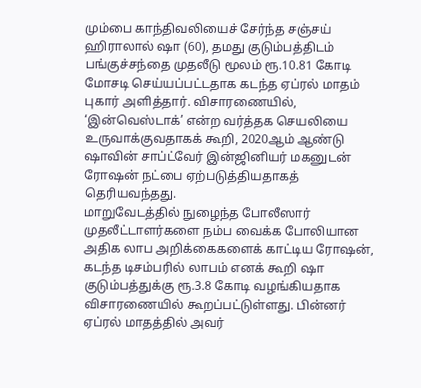மும்பை காந்திவலியைச் சேர்ந்த சஞ்சய் ஹிராலால் ஷா (60), தமது குடும்பத்திடம் பங்குச்சந்தை முதலீடு மூலம் ரூ.10.81 கோடி மோசடி செய்யப்பட்டதாக கடந்த ஏப்ரல் மாதம் புகார் அளித்தார். விசாரணையில், ‘இன்வெஸ்டாக்’ என்ற வர்த்தக செயலியை உருவாக்குவதாகக் கூறி, 2020ஆம் ஆண்டு ஷாவின் சாப்ட்வேர் இன்ஜினியர் மகனுடன் ரோஷன் நட்பை ஏற்படுத்தியதாகத் தெரியவந்தது.
மாறுவேடத்தில் நுழைந்த போலீஸார்
முதலீட்டாளர்களை நம்ப வைக்க போலியான அதிக லாப அறிக்கைகளைக் காட்டிய ரோஷன், கடந்த டிசம்பரில் லாபம் எனக் கூறி ஷா குடும்பத்துக்கு ரூ.3.8 கோடி வழங்கியதாக விசாரணையில் கூறப்பட்டுள்ளது. பின்னர் ஏப்ரல் மாதத்தில் அவர்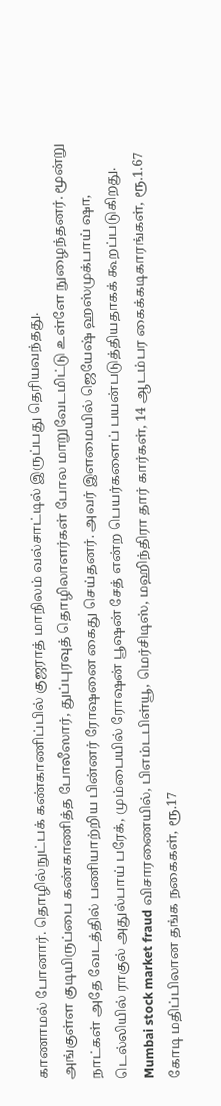காணாமல் போனார். தொழில்நுட்பக் கண்காணிப்பில் குஜராத் மாநிலம் வல்சாட்டில் இருப்பது தெரியவந்தது.
அங்குள்ள குடியிருப்பை கண்காணித்த போலீஸார், துப்புரவுத் தொழிலாளர்கள் போல மாறுவேடமிட்டு உள்ளே நுழைந்தனர். மூன்று நாட்கள் அதே வேடத்தில் பணியாற்றிய பின்னர் ரோஷனை கைது செய்தனர். அவர் இளமையில் ஜெயேஷ் ஹஸ்முக்பாய் ஷா, டெல்லியில் ராகுல் அதுல்பாய் பரேக், மும்பையில் ரோஷன் பூஷன் சேத் என்ற பெயர்களைப் பயன்படுத்தியதாகக் கூறப்படுகிறது.
Mumbai stock market fraud விசாரணையில், பிஎம்டபிள்யூ, மெர்சிடிஸ், மஹிந்திரா தார் கார்கள், 14 ஆடம்பர கைக்கடிகாரங்கள், ரூ.1.67 கோடி மதிப்பிலான தங்க நகைகள், ரூ.17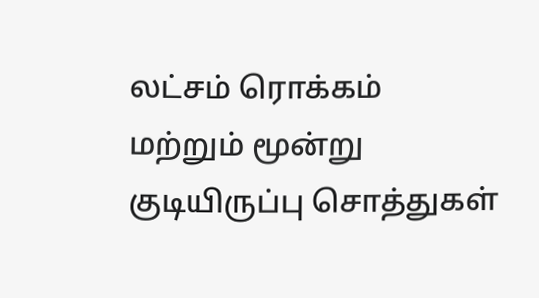லட்சம் ரொக்கம் மற்றும் மூன்று குடியிருப்பு சொத்துகள்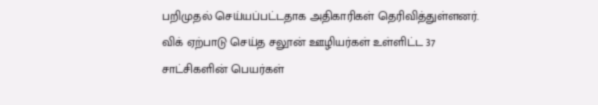பறிமுதல் செய்யப்பட்டதாக அதிகாரிகள் தெரிவித்துள்ளனர். விக் ஏற்பாடு செய்த சலூன் ஊழியர்கள் உள்ளிட்ட 37 சாட்சிகளின் பெயர்கள்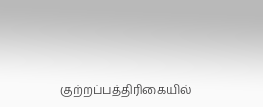குற்றப்பத்திரிகையில்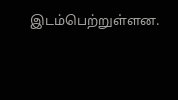இடம்பெற்றுள்ளன.